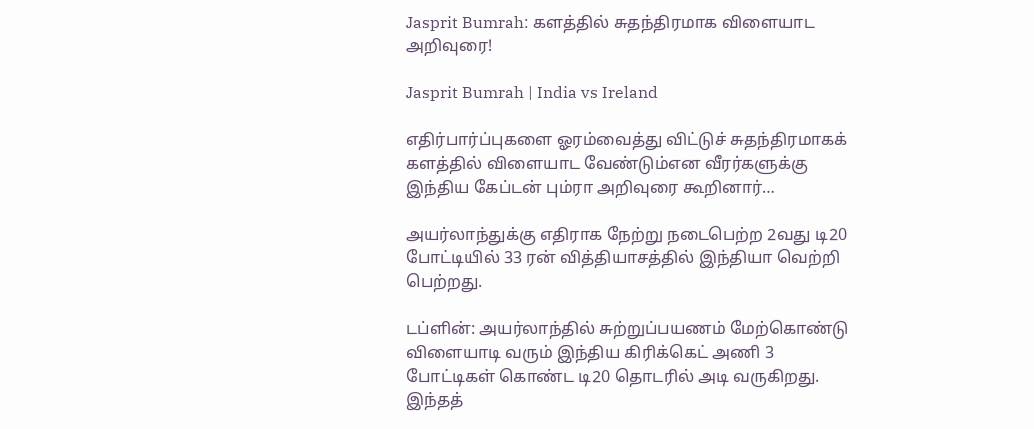Jasprit Bumrah: களத்தில் சுதந்திரமாக விளையாட அறிவுரை!

Jasprit Bumrah | India vs Ireland

எதிர்பார்ப்புகளை ஓரம்வைத்து விட்டுச் சுதந்திரமாகக் களத்தில் விளையாட வேண்டும்என வீரர்களுக்கு இந்திய கேப்டன் பும்ரா அறிவுரை கூறினார்…

அயர்லாந்துக்கு எதிராக நேற்று நடைபெற்ற 2வது டி20 போட்டியில் 33 ரன் வித்தியாசத்தில் இந்தியா வெற்றி பெற்றது.

டப்ளின்: அயர்லாந்தில் சுற்றுப்பயணம் மேற்கொண்டு விளையாடி வரும் இந்திய கிரிக்கெட் அணி 3 போட்டிகள் கொண்ட டி20 தொடரில் அடி வருகிறது. இந்தத்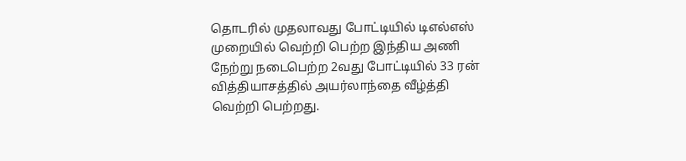தொடரில் முதலாவது போட்டியில் டிஎல்எஸ் முறையில் வெற்றி பெற்ற இந்திய அணி நேற்று நடைபெற்ற 2வது போட்டியில் 33 ரன் வித்தியாசத்தில் அயர்லாந்தை வீழ்த்தி வெற்றி பெற்றது.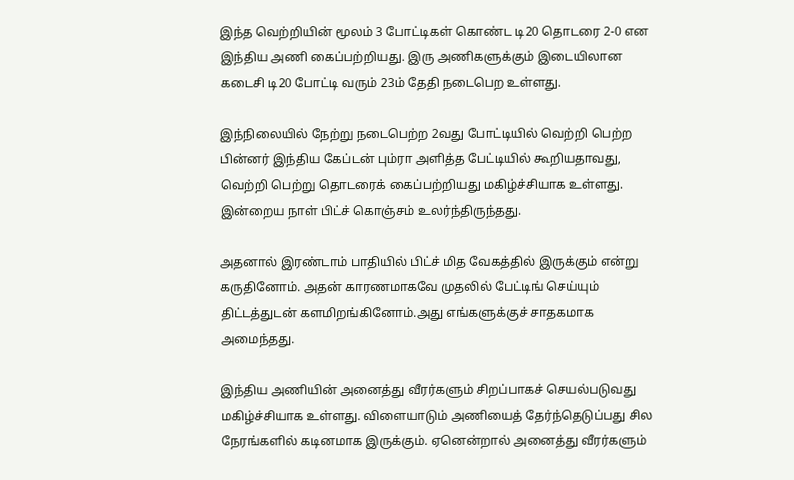இந்த வெற்றியின் மூலம் 3 போட்டிகள் கொண்ட டி20 தொடரை 2-0 என இந்திய அணி கைப்பற்றியது. இரு அணிகளுக்கும் இடையிலான கடைசி டி20 போட்டி வரும் 23ம் தேதி நடைபெற உள்ளது.

இந்நிலையில் நேற்று நடைபெற்ற 2வது போட்டியில் வெற்றி பெற்ற பின்னர் இந்திய கேப்டன் பும்ரா அளித்த பேட்டியில் கூறியதாவது, வெற்றி பெற்று தொடரைக் கைப்பற்றியது மகிழ்ச்சியாக உள்ளது. இன்றைய நாள் பிட்ச் கொஞ்சம் உலர்ந்திருந்தது.

அதனால் இரண்டாம் பாதியில் பிட்ச் மித வேகத்தில் இருக்கும் என்று கருதினோம். அதன் காரணமாகவே முதலில் பேட்டிங் செய்யும் திட்டத்துடன் களமிறங்கினோம்.அது எங்களுக்குச் சாதகமாக அமைந்தது.

இந்திய அணியின் அனைத்து வீரர்களும் சிறப்பாகச் செயல்படுவது மகிழ்ச்சியாக உள்ளது. விளையாடும் அணியைத் தேர்ந்தெடுப்பது சில நேரங்களில் கடினமாக இருக்கும். ஏனென்றால் அனைத்து வீரர்களும்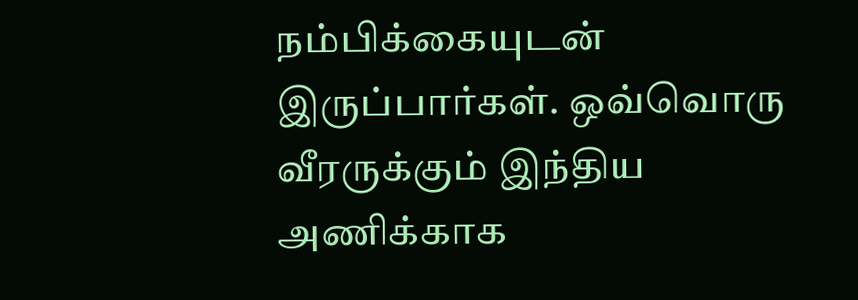நம்பிக்கையுடன் இருப்பார்கள். ஒவ்வொரு வீரருக்கும் இந்திய அணிக்காக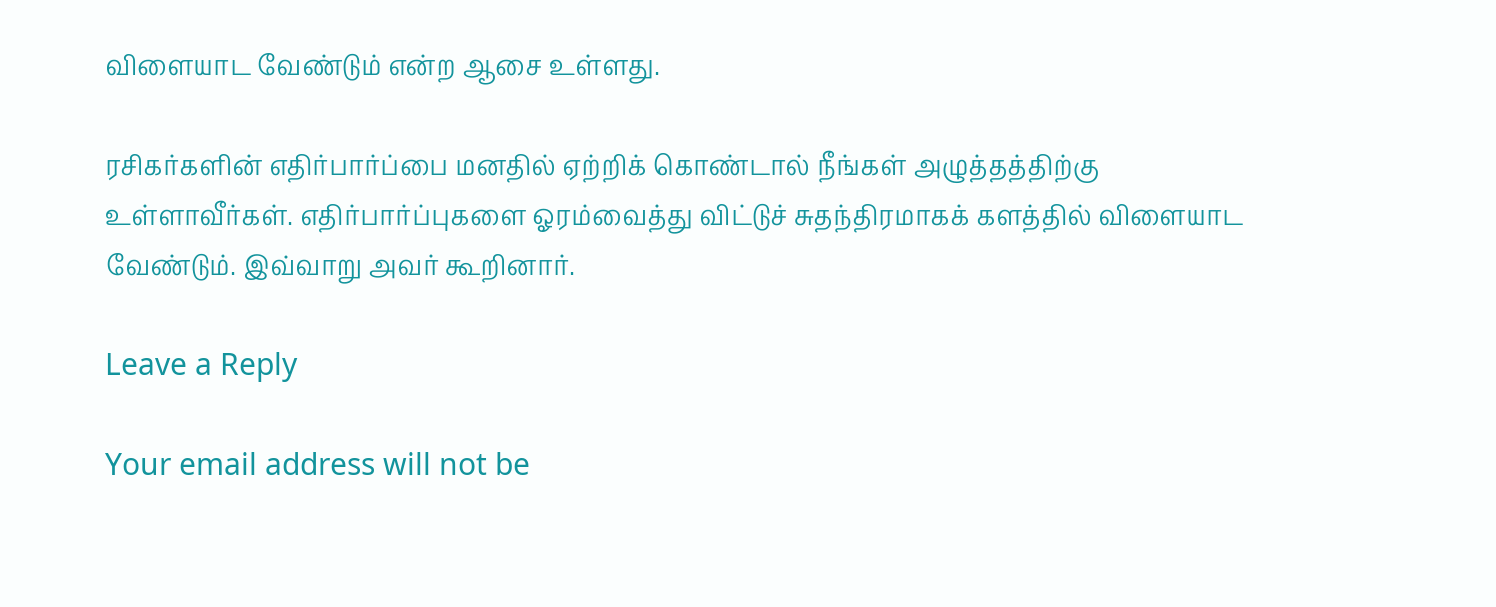விளையாட வேண்டும் என்ற ஆசை உள்ளது.

ரசிகர்களின் எதிர்பார்ப்பை மனதில் ஏற்றிக் கொண்டால் நீங்கள் அழுத்தத்திற்கு உள்ளாவீர்கள். எதிர்பார்ப்புகளை ஓரம்வைத்து விட்டுச் சுதந்திரமாகக் களத்தில் விளையாட வேண்டும். இவ்வாறு அவர் கூறினார்.

Leave a Reply

Your email address will not be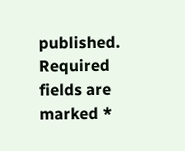published. Required fields are marked *